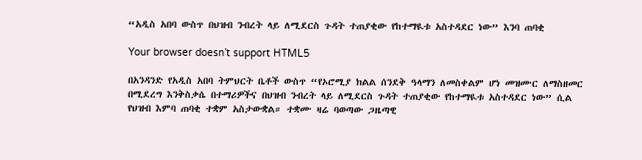“አዲስ አበባ ውስጥ በህዝብ ንብረት ላይ ለሚደርስ ጉዳት ተጠያቂው የከተማዪቱ አስተዳደር ነው” እንባ ጠባቂ

Your browser doesn’t support HTML5

በአንዳንድ የአዲስ አበባ ትምህርት ቤቶች ውስጥ “የኦሮሚያ ክልል ሰንደቅ ዓላማን ለመስቀልም ሆነ መዝሙር ለማስዘመር በሚደረግ እንቅስቃሴ በተማሪዎችና በህዝብ ንብረት ላይ ለሚደርስ ጉዳት ተጠያቂው የከተማዪቱ አስተዳደር ነው” ሲል የህዝብ እምባ ጠባቂ ተቋም አስታውቋል። ተቋሙ ዛሬ ባወጣው ጋዜጣዊ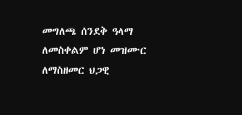መግለጫ ሰንደቅ ዓላማ ለመስቀልም ሆነ መዝሙር ለማስዘመር ህጋዊ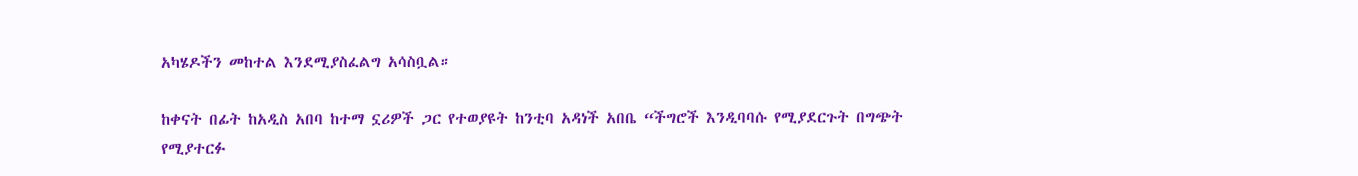አካሄዶችን መከተል እንደሚያስፈልግ አሳስቧል።

ከቀናት በፊት ከአዲስ አበባ ከተማ ኗሪዎች ጋር የተወያዩት ከንቲባ አዳነች አበቤ “ችግሮች እንዲባባሱ የሚያደርጉት በግጭት የሚያተርፉ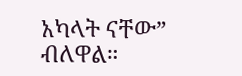አካላት ናቸው” ብለዋል።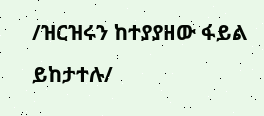/ዝርዝሩን ከተያያዘው ፋይል ይከታተሉ/